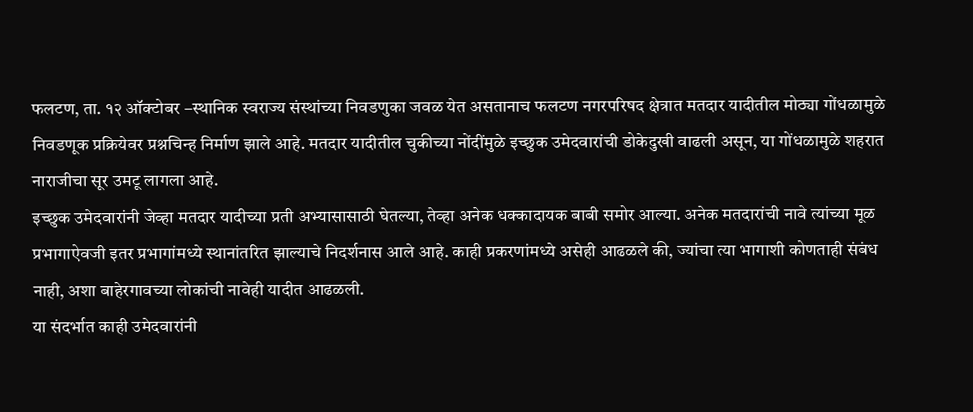फलटण, ता. १२ ऑक्टोबर –स्थानिक स्वराज्य संस्थांच्या निवडणुका जवळ येत असतानाच फलटण नगरपरिषद क्षेत्रात मतदार यादीतील मोठ्या गोंधळामुळे निवडणूक प्रक्रियेवर प्रश्नचिन्ह निर्माण झाले आहे. मतदार यादीतील चुकीच्या नोंदींमुळे इच्छुक उमेदवारांची डोकेदुखी वाढली असून, या गोंधळामुळे शहरात नाराजीचा सूर उमटू लागला आहे.
इच्छुक उमेदवारांनी जेव्हा मतदार यादीच्या प्रती अभ्यासासाठी घेतल्या, तेव्हा अनेक धक्कादायक बाबी समोर आल्या. अनेक मतदारांची नावे त्यांच्या मूळ प्रभागाऐवजी इतर प्रभागांमध्ये स्थानांतरित झाल्याचे निदर्शनास आले आहे. काही प्रकरणांमध्ये असेही आढळले की, ज्यांचा त्या भागाशी कोणताही संबंध नाही, अशा बाहेरगावच्या लोकांची नावेही यादीत आढळली.
या संदर्भात काही उमेदवारांनी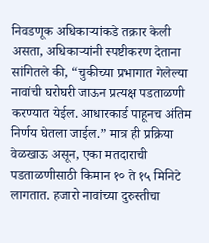निवडणूक अधिकाऱ्यांकडे तक्रार केली असता, अधिकाऱ्यांनी स्पष्टीकरण देताना सांगितले की, “चुकीच्या प्रभागात गेलेल्या नावांची घरोघरी जाऊन प्रत्यक्ष पडताळणी करण्यात येईल. आधारकार्ड पाहूनच अंतिम निर्णय घेतला जाईल.” मात्र ही प्रक्रिया वेळखाऊ असून, एका मतदाराची पडताळणीसाठी किमान १० ते १५ मिनिटे लागतात. हजारो नावांच्या दुरुस्तीचा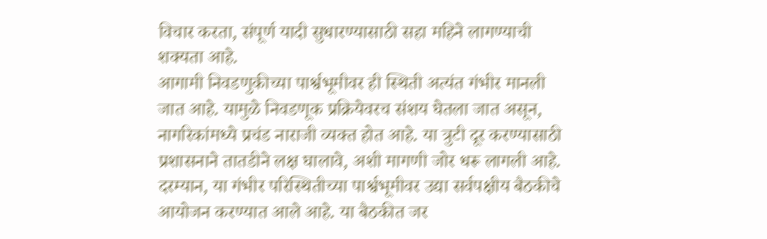विचार करता, संपूर्ण यादी सुधारण्यासाठी सहा महिने लागण्याची शक्यता आहे.
आगामी निवडणुकीच्या पार्श्वभूमीवर ही स्थिती अत्यंत गंभीर मानली जात आहे. यामुळे निवडणूक प्रक्रियेवरच संशय घेतला जात असून, नागरिकांमध्ये प्रचंड नाराजी व्यक्त होत आहे. या त्रुटी दूर करण्यासाठी प्रशासनाने तातडीने लक्ष घालावे, अशी मागणी जोर धरू लागली आहे.
दरम्यान, या गंभीर परिस्थितीच्या पार्श्वभूमीवर उद्या सर्वपक्षीय बैठकीचे आयोजन करण्यात आले आहे. या बैठकीत जर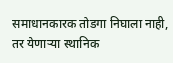समाधानकारक तोडगा निघाला नाही, तर येणाऱ्या स्थानिक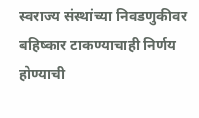स्वराज्य संस्थांच्या निवडणुकीवर बहिष्कार टाकण्याचाही निर्णय होण्याची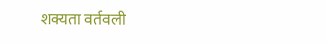शक्यता वर्तवली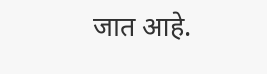जात आहे.